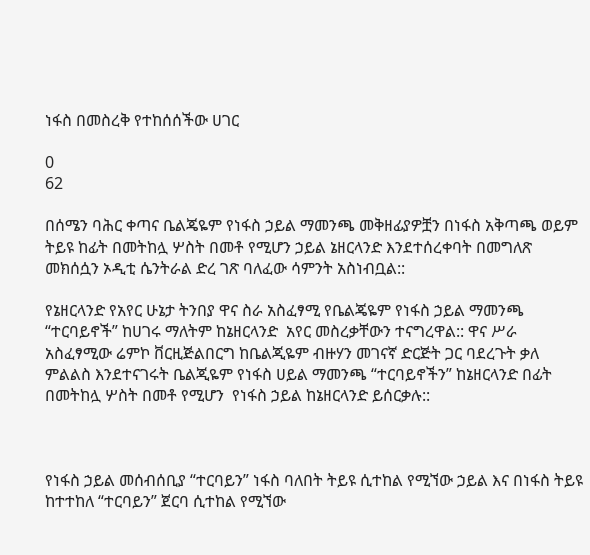ነፋስ በመስረቅ የተከሰሰችው ሀገር

0
62

በሰሜን ባሕር ቀጣና ቤልጄዬም የነፋስ ኃይል ማመንጫ መቅዘፊያዎቿን በነፋስ አቅጣጫ ወይም ትይዩ ከፊት በመትከሏ ሦስት በመቶ የሚሆን ኃይል ኔዘርላንድ እንደተሰረቀባት በመግለጽ መክሰሷን ኦዲቲ ሴንትራል ድረ ገጽ ባለፈው ሳምንት አስነብቧል::

የኔዘርላንድ የአየር ሁኔታ ትንበያ ዋና ስራ አስፈፃሚ የቤልጄዬም የነፋስ ኃይል ማመንጫ “ተርባይኖች” ከሀገሩ ማለትም ከኔዘርላንድ  አየር መስረቃቸውን ተናግረዋል:: ዋና ሥራ አስፈፃሚው ሬምኮ ቨርዚጅልበርግ ከቤልጂዬም ብዙሃን መገናኛ ድርጅት ጋር ባደረጉት ቃለ ምልልስ እንደተናገሩት ቤልጂዬም የነፋስ ሀይል ማመንጫ “ተርባይኖችን” ከኔዘርላንድ በፊት በመትከሏ ሦስት በመቶ የሚሆን  የነፋስ ኃይል ከኔዘርላንድ ይሰርቃሉ::



የነፋስ ኃይል መሰብሰቢያ “ተርባይን” ነፋስ ባለበት ትይዩ ሲተከል የሚኘው ኃይል እና በነፋስ ትይዩ ከተተከለ “ተርባይን” ጀርባ ሲተከል የሚኘው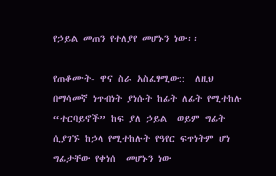የኃይል መጠን የተለያየ መሆኑን ነው፡፡

የጠቆሙት- ዋና ስራ አስፈፃሚው::  ለዚህ በማሳመኛ ነጥብነት ያነሱት ከፊት ለፊት የሚተከሉ  “ተርባይኖች” ከፍ ያለ ኃይል  ወይም ግፊት ሲያገኙ ከኃላ የሚተከሉት የዓየር ፍጥነትም ሆነ ግፊታቸው የቀነሰ  መሆኑን ነው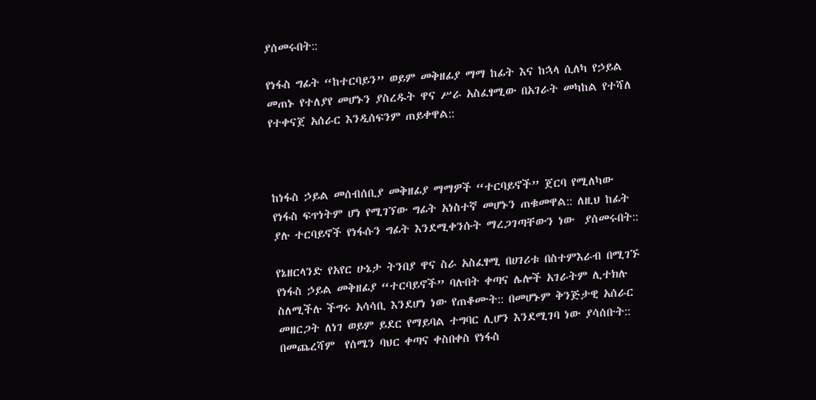ያሰመሩበት::

የነፋስ ግፊት “ከተርባይን” ወይም መቅዘፊያ ማማ ከፊት እና ከኋላ ሲለካ የኃይል መጠኑ የተለያየ መሆኑን ያስረዱት ዋና ሥራ አስፈፃሚው በአገራት መካከል የተሻለ የተቀናጀ አሰራር እንዲሰፍንም ጠይቀዋል::



ከነፋስ ኃይል መሰብሰቢያ መቅዘፊያ ማማዎች “ተርባይኖች” ጀርባ የሚለካው የነፋስ ፍጥነትም ሆነ የሚገኘው ግፊት አነስተኛ መሆኑን ጠቁመዋል:: ለዚህ ከፊት ያሉ ተርባይኖች የነፋሱን ግፊት እንደሚቀንሱት ማረጋገጣቸውን ነው  ያሰመሩበት::

የኔዘርላንድ የአየር ሁኔታ ትንበያ ዋና ስራ አስፈፃሚ በሀገሪቱ በስተምእራብ በሚገኙ የነፋስ ኃይል መቅዘፊያ “ተርባይኖች” ባሉበት ቀጣና ሌሎች አገራትም ሊተክሉ ስለሚችሉ ችግሩ አሳሳቢ እንደሆነ ነው የጠቆሙት:: በመሆኑም ቅንጅታዊ አሰራር መዘርጋት ለነገ ወይም ይደር የማይባል ተግባር ሊሆን እንደሚገባ ነው ያሳሰቡት:: በመጨረሻም  የሰሜን ባህር ቀጣና ቀስበቀስ የነፋስ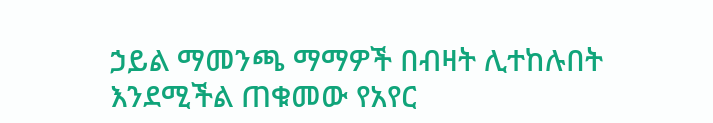ኃይል ማመንጫ ማማዎች በብዛት ሊተከሉበት እንደሚችል ጠቁመው የአየር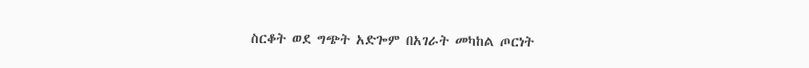ስርቆት ወደ ግጭት አድጐም በአገራት መካከል ጦርነት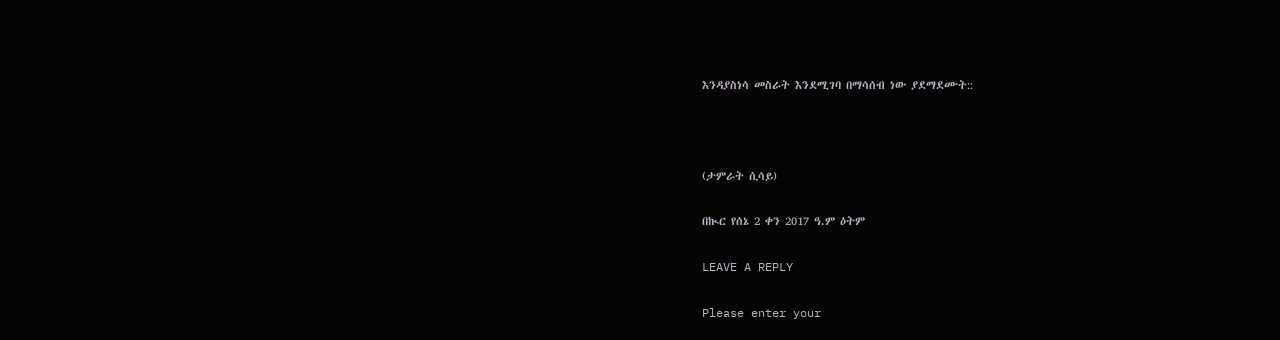እንዳያስነሳ መስራት እንደሚገባ በማሳሰብ ነው ያደማደሙት::



(ታምራት ሲሳይ)

በኲር የሰኔ 2 ቀን 2017 ዓ.ም ዕትም

LEAVE A REPLY

Please enter your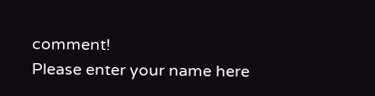comment!
Please enter your name here